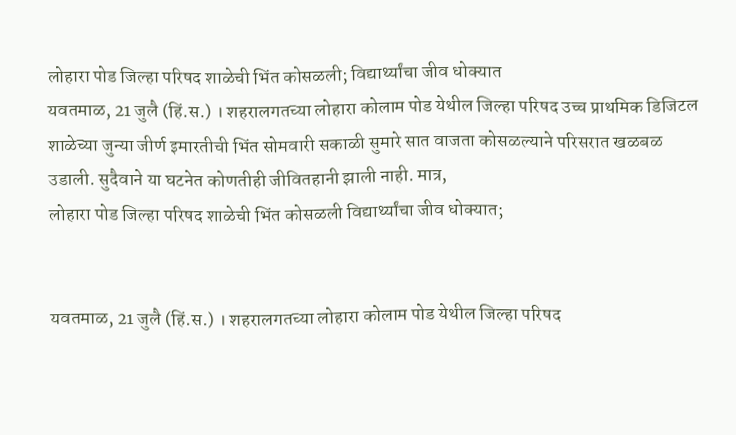लोहारा पोड जिल्हा परिषद शाळेची भिंत कोसळली; विद्यार्थ्यांचा जीव धोक्यात
यवतमाळ, 21 जुलै (हिं.स.) । शहरालगतच्या लोहारा कोलाम पोड येथील जिल्हा परिषद उच्च प्राथमिक डिजिटल शाळेच्या जुन्या जीर्ण इमारतीची भिंत सोमवारी सकाळी सुमारे सात वाजता कोसळल्याने परिसरात खळबळ उडाली. सुदैवाने या घटनेत कोणतीही जीवितहानी झाली नाही. मात्र,
लोहारा पोड जिल्हा परिषद शाळेची भिंत कोसळली विद्यार्थ्यांचा जीव धोक्यात;


यवतमाळ, 21 जुलै (हिं.स.) । शहरालगतच्या लोहारा कोलाम पोड येथील जिल्हा परिषद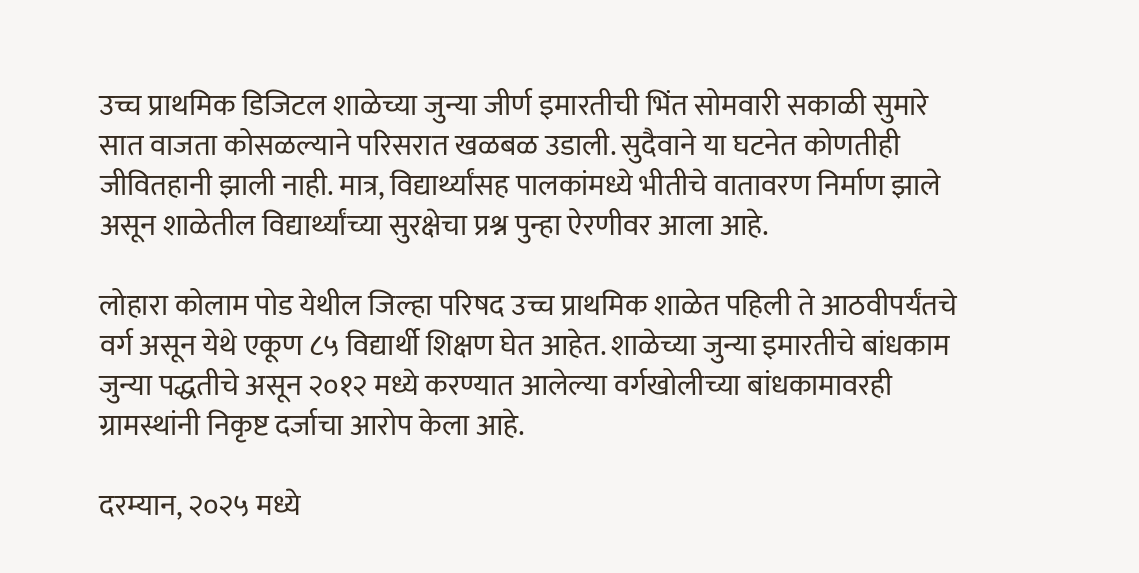उच्च प्राथमिक डिजिटल शाळेच्या जुन्या जीर्ण इमारतीची भिंत सोमवारी सकाळी सुमारे सात वाजता कोसळल्याने परिसरात खळबळ उडाली. सुदैवाने या घटनेत कोणतीही जीवितहानी झाली नाही. मात्र, विद्यार्थ्यांसह पालकांमध्ये भीतीचे वातावरण निर्माण झाले असून शाळेतील विद्यार्थ्यांच्या सुरक्षेचा प्रश्न पुन्हा ऐरणीवर आला आहे.

लोहारा कोलाम पोड येथील जिल्हा परिषद उच्च प्राथमिक शाळेत पहिली ते आठवीपर्यंतचे वर्ग असून येथे एकूण ८५ विद्यार्थी शिक्षण घेत आहेत. शाळेच्या जुन्या इमारतीचे बांधकाम जुन्या पद्धतीचे असून २०१२ मध्ये करण्यात आलेल्या वर्गखोलीच्या बांधकामावरही ग्रामस्थांनी निकृष्ट दर्जाचा आरोप केला आहे.

दरम्यान, २०२५ मध्ये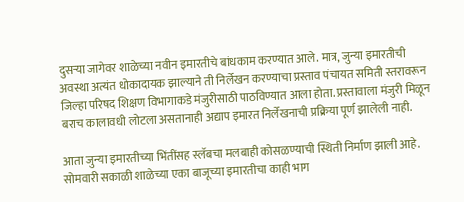दुसऱ्या जागेवर शाळेच्या नवीन इमारतीचे बांधकाम करण्यात आले. मात्र, जुन्या इमारतीची अवस्था अत्यंत धोकादायक झाल्याने ती निर्लेखन करण्याचा प्रस्ताव पंचायत समिती स्तरावरून जिल्हा परिषद शिक्षण विभागाकडे मंजुरीसाठी पाठविण्यात आला होता. प्रस्तावाला मंजुरी मिळून बराच कालावधी लोटला असतानाही अद्याप इमारत निर्लेखनाची प्रक्रिया पूर्ण झालेली नाही.

आता जुन्या इमारतीच्या भिंतींसह स्लॅबचा मलबाही कोसळण्याची स्थिती निर्माण झाली आहे. सोमवारी सकाळी शाळेच्या एका बाजूच्या इमारतीचा काही भाग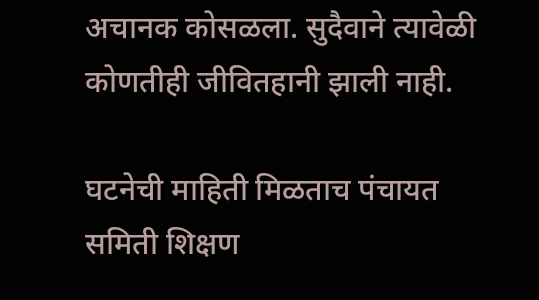अचानक कोसळला. सुदैवाने त्यावेळी कोणतीही जीवितहानी झाली नाही.

घटनेची माहिती मिळताच पंचायत समिती शिक्षण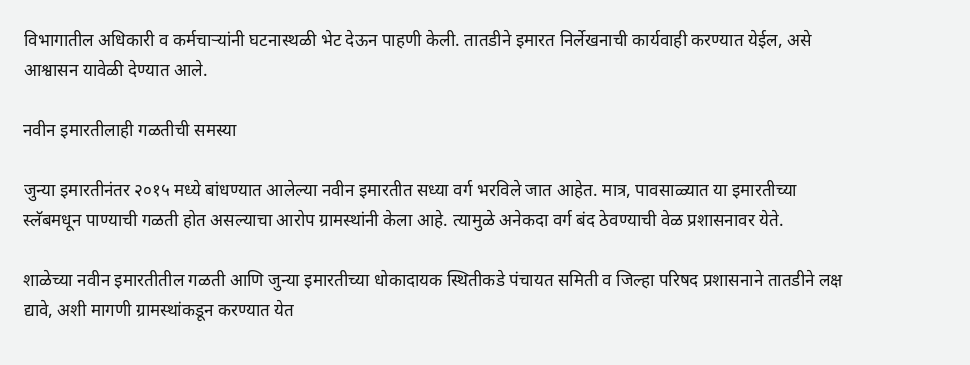विभागातील अधिकारी व कर्मचाऱ्यांनी घटनास्थळी भेट देऊन पाहणी केली. तातडीने इमारत निर्लेखनाची कार्यवाही करण्यात येईल, असे आश्वासन यावेळी देण्यात आले.

नवीन इमारतीलाही गळतीची समस्या

जुन्या इमारतीनंतर २०१५ मध्ये बांधण्यात आलेल्या नवीन इमारतीत सध्या वर्ग भरविले जात आहेत. मात्र, पावसाळ्यात या इमारतीच्या स्लॅबमधून पाण्याची गळती होत असल्याचा आरोप ग्रामस्थांनी केला आहे. त्यामुळे अनेकदा वर्ग बंद ठेवण्याची वेळ प्रशासनावर येते.

शाळेच्या नवीन इमारतीतील गळती आणि जुन्या इमारतीच्या धोकादायक स्थितीकडे पंचायत समिती व जिल्हा परिषद प्रशासनाने तातडीने लक्ष द्यावे, अशी मागणी ग्रामस्थांकडून करण्यात येत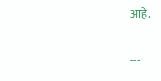आहे.

---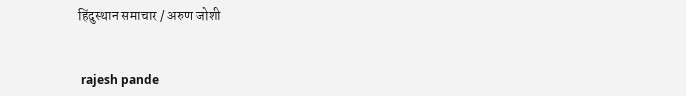हिंदुस्थान समाचार / अरुण जोशी


 rajesh pande